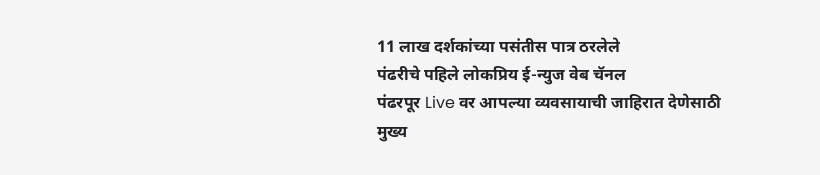11 लाख दर्शकांच्या पसंतीस पात्र ठरलेले
पंढरीचे पहिले लोकप्रिय ई-न्युज वेब चॅनल
पंढरपूर Live वर आपल्या व्यवसायाची जाहिरात देणेसाठी
मुख्य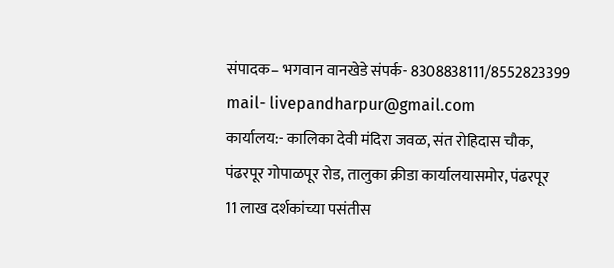संपादक– भगवान वानखेडे संपर्क- 8308838111/8552823399
mail- livepandharpur@gmail.com
कार्यालय:- कालिका देवी मंदिरा जवळ, संत रोहिदास चौक,
पंढरपूर गोपाळपूर रोड, तालुका क्रीडा कार्यालयासमोर, पंढरपूर
11 लाख दर्शकांच्या पसंतीस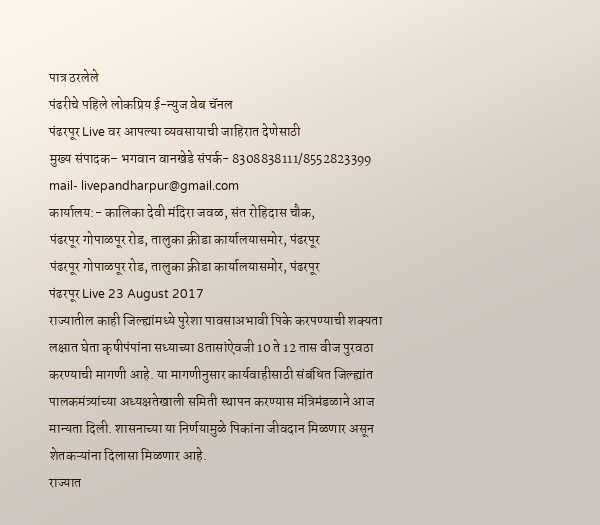पात्र ठरलेले
पंढरीचे पहिले लोकप्रिय ई-न्युज वेब चॅनल
पंढरपूर Live वर आपल्या व्यवसायाची जाहिरात देणेसाठी
मुख्य संपादक– भगवान वानखेडे संपर्क- 8308838111/8552823399
mail- livepandharpur@gmail.com
कार्यालय:- कालिका देवी मंदिरा जवळ, संत रोहिदास चौक,
पंढरपूर गोपाळपूर रोड, तालुका क्रीडा कार्यालयासमोर, पंढरपूर
पंढरपूर गोपाळपूर रोड, तालुका क्रीडा कार्यालयासमोर, पंढरपूर
पंढरपूर Live 23 August 2017
राज्यातील काही जिल्ह्यांमध्ये पुरेशा पावसाअभावी पिके करपण्याची शक्यता लक्षात घेता कृषीपंपांना सध्याच्या 8तासांऐवजी 10 ते 12 तास वीज पुरवठा करण्याची मागणी आहे. या मागणीनुसार कार्यवाहीसाठी संबंधित जिल्ह्यांत पालकमंत्र्यांच्या अध्यक्षतेखाली समिती स्थापन करण्यास मंत्रिमंडळाने आज मान्यता दिली. शासनाच्या या निर्णयामुळे पिकांना जीवदान मिळणार असून शेतकऱ्यांना दिलासा मिळणार आहे.
राज्यात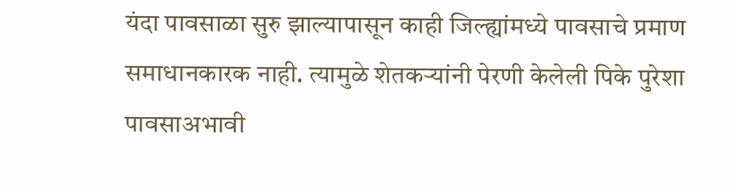यंदा पावसाळा सुरु झाल्यापासून काही जिल्ह्यांमध्ये पावसाचे प्रमाण समाधानकारक नाही. त्यामुळे शेतकऱ्यांनी पेरणी केलेली पिके पुरेशा पावसाअभावी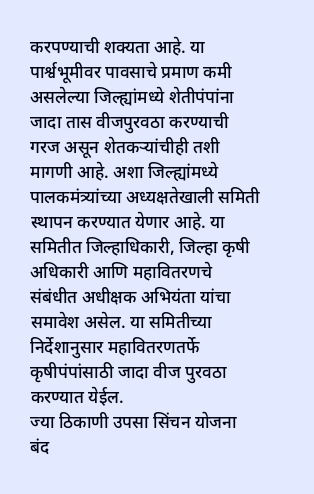करपण्याची शक्यता आहे. या पार्श्वभूमीवर पावसाचे प्रमाण कमी असलेल्या जिल्ह्यांमध्ये शेतीपंपांना जादा तास वीजपुरवठा करण्याची गरज असून शेतकऱ्यांचीही तशी मागणी आहे. अशा जिल्ह्यांमध्ये पालकमंत्र्यांच्या अध्यक्षतेखाली समिती स्थापन करण्यात येणार आहे. या समितीत जिल्हाधिकारी, जिल्हा कृषी अधिकारी आणि महावितरणचे संबंधीत अधीक्षक अभियंता यांचा समावेश असेल. या समितीच्या निर्देशानुसार महावितरणतर्फे कृषीपंपांसाठी जादा वीज पुरवठा करण्यात येईल.
ज्या ठिकाणी उपसा सिंचन योजना बंद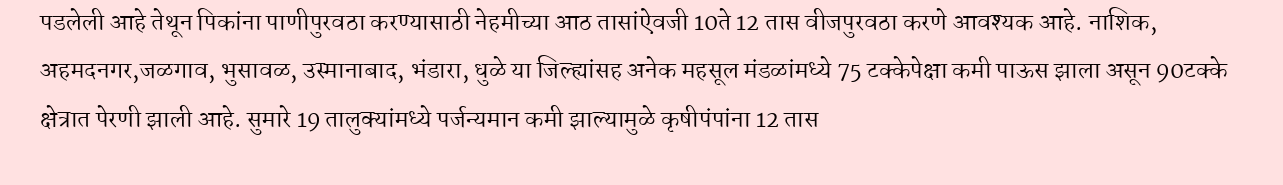पडलेली आहे तेथून पिकांना पाणीपुरवठा करण्यासाठी नेहमीच्या आठ तासांऐवजी 10ते 12 तास वीजपुरवठा करणे आवश्यक आहे. नाशिक, अहमदनगर,जळगाव, भुसावळ, उस्मानाबाद, भंडारा, धुळे या जिल्ह्यांसह अनेक महसूल मंडळांमध्ये 75 टक्केपेक्षा कमी पाऊस झाला असून 90टक्के क्षेत्रात पेरणी झाली आहे. सुमारे 19 तालुक्यांमध्ये पर्जन्यमान कमी झाल्यामुळे कृषीपंपांना 12 तास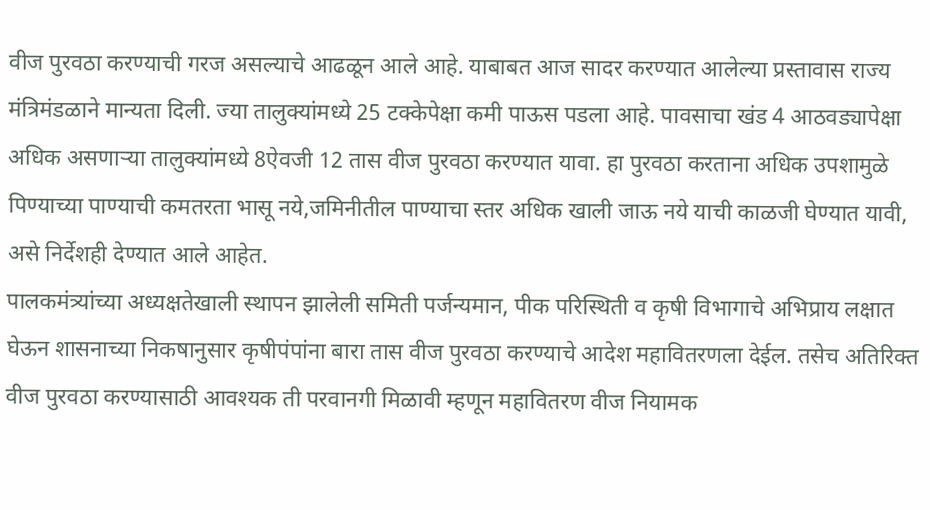वीज पुरवठा करण्याची गरज असल्याचे आढळून आले आहे. याबाबत आज सादर करण्यात आलेल्या प्रस्तावास राज्य मंत्रिमंडळाने मान्यता दिली. ज्या तालुक्यांमध्ये 25 टक्केपेक्षा कमी पाऊस पडला आहे. पावसाचा खंड 4 आठवड्यापेक्षा अधिक असणाऱ्या तालुक्यांमध्ये 8ऐवजी 12 तास वीज पुरवठा करण्यात यावा. हा पुरवठा करताना अधिक उपशामुळे पिण्याच्या पाण्याची कमतरता भासू नये,जमिनीतील पाण्याचा स्तर अधिक खाली जाऊ नये याची काळजी घेण्यात यावी, असे निर्देशही देण्यात आले आहेत.
पालकमंत्र्यांच्या अध्यक्षतेखाली स्थापन झालेली समिती पर्जन्यमान, पीक परिस्थिती व कृषी विभागाचे अभिप्राय लक्षात घेऊन शासनाच्या निकषानुसार कृषीपंपांना बारा तास वीज पुरवठा करण्याचे आदेश महावितरणला देईल. तसेच अतिरिक्त वीज पुरवठा करण्यासाठी आवश्यक ती परवानगी मिळावी म्हणून महावितरण वीज नियामक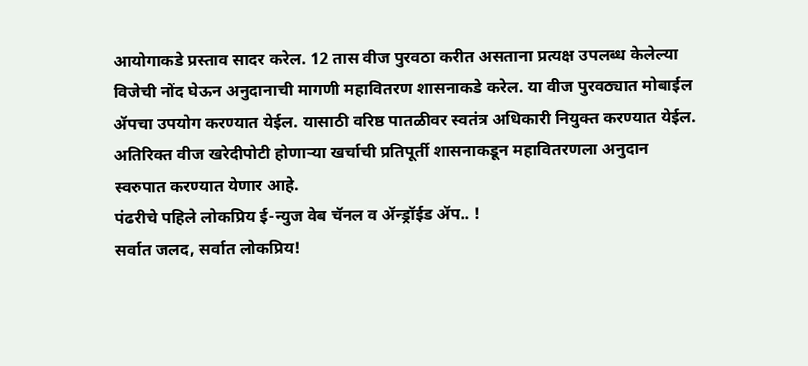आयोगाकडे प्रस्ताव सादर करेल. 12 तास वीज पुरवठा करीत असताना प्रत्यक्ष उपलब्ध केलेल्या विजेची नोंद घेऊन अनुदानाची मागणी महावितरण शासनाकडे करेल. या वीज पुरवठ्यात मोबाईल ॲपचा उपयोग करण्यात येईल. यासाठी वरिष्ठ पातळीवर स्वतंत्र अधिकारी नियुक्त करण्यात येईल. अतिरिक्त वीज खरेदीपोटी होणाऱ्या खर्चाची प्रतिपूर्ती शासनाकडून महावितरणला अनुदान स्वरुपात करण्यात येणार आहे.
पंढरीचे पहिले लोकप्रिय ई-न्युज वेब चॅनल व ॲन्ड्रॉईड ॲप.. !
सर्वात जलद, सर्वात लोकप्रिय!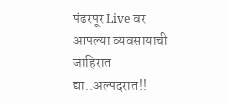पंढरपूर Live वर आपल्या व्यवसायाची जाहिरात द्या..अल्पदरात!!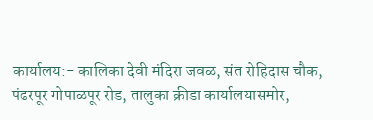कार्यालय:- कालिका देवी मंदिरा जवळ, संत रोहिदास चौक,
पंढरपूर गोपाळपूर रोड, तालुका क्रीडा कार्यालयासमोर,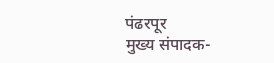पंढरपूर
मुख्य संपादक-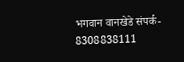भगवान वानखेडे संपर्क- 8308838111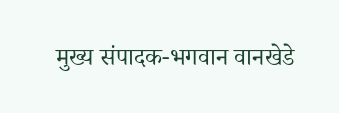मुख्य संपादक-भगवान वानखेडे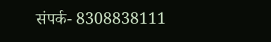संपर्क- 8308838111